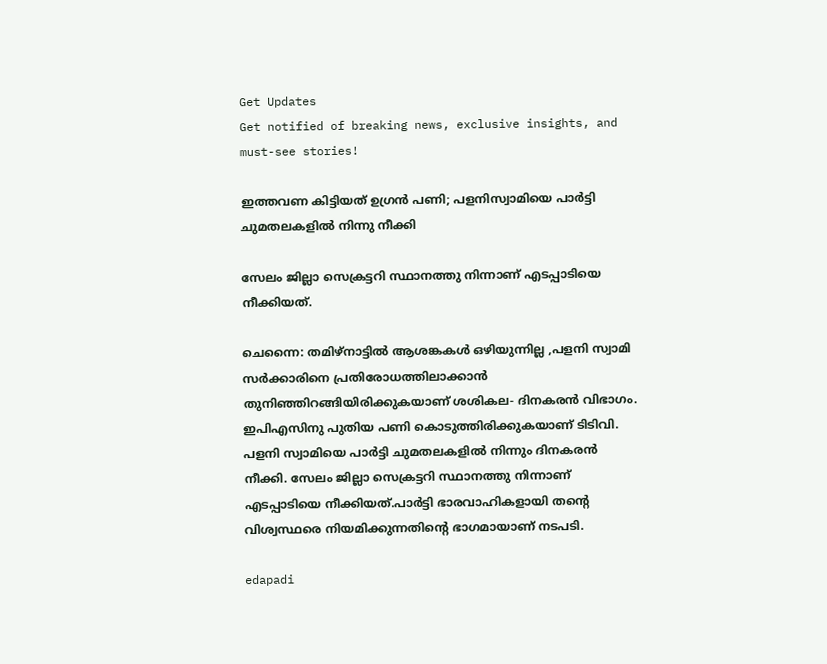Get Updates
Get notified of breaking news, exclusive insights, and must-see stories!

ഇത്തവണ കിട്ടിയത് ഉഗ്രൻ പണി; പളനിസ്വാമിയെ പാർട്ടി ചുമതലകളിൽ നിന്നു നീക്കി

സേലം ജില്ലാ സെക്രട്ടറി സ്ഥാനത്തു നിന്നാണ് എടപ്പാടിയെ നീക്കിയത്.

ചെന്നൈ: തമിഴ്നാട്ടിൽ ആശങ്കകൾ ഒഴിയുന്നില്ല ,പളനി സ്വാമി സർക്കാരിനെ പ്രതിരോധത്തിലാക്കാൻ തുനിഞ്ഞിറങ്ങിയിരിക്കുകയാണ് ശശികല- ദിനകരൻ വിഭാഗം. ഇപിഎസിനു പുതിയ പണി കൊടുത്തിരിക്കുകയാണ് ടിടിവി. പളനി സ്വാമിയെ പാർട്ടി ചുമതലകളിൽ നിന്നും ദിനകരൻ നീക്കി. സേലം ജില്ലാ സെക്രട്ടറി സ്ഥാനത്തു നിന്നാണ് എടപ്പാടിയെ നീക്കിയത്.പാര്‍ട്ടി ഭാരവാഹികളായി തന്‍റെ വിശ്വസ്ഥരെ നിയമിക്കുന്നതിന്‍റെ ഭാഗമായാണ് നടപടി.

edapadi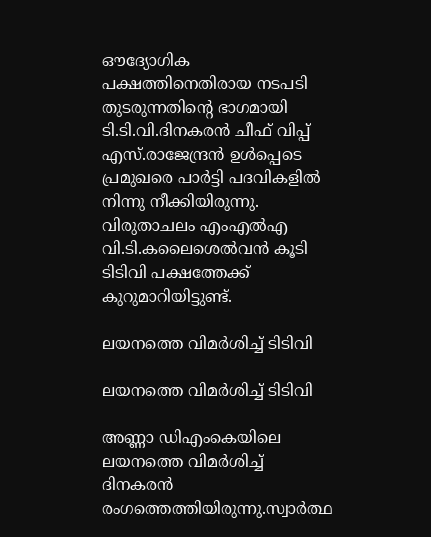ഔദ്യോഗിക പക്ഷത്തിനെതിരായ നടപടി തുടരുന്നതിന്റെ ഭാഗമായി ടി.ടി.വി.ദിനകരൻ ചീഫ് വിപ്പ് എസ്.രാജേന്ദ്രൻ ഉൾപ്പെടെ പ്രമുഖരെ പാർട്ടി പദവികളിൽ നിന്നു നീക്കിയിരുന്നു. വിരുതാചലം എംഎൽഎ വി.ടി.കലൈശെൽവൻ കൂടി ടിടിവി പക്ഷത്തേക്ക് കുറുമാറിയിട്ടുണ്ട്.

ലയനത്തെ വിമർശിച്ച് ടിടിവി

ലയനത്തെ വിമർശിച്ച് ടിടിവി

അണ്ണാ ഡിഎംകെയിലെ ലയനത്തെ വിമർശിച്ച് ദിനകരൻ രംഗത്തെത്തിയിരുന്നു.സ്വാർത്ഥ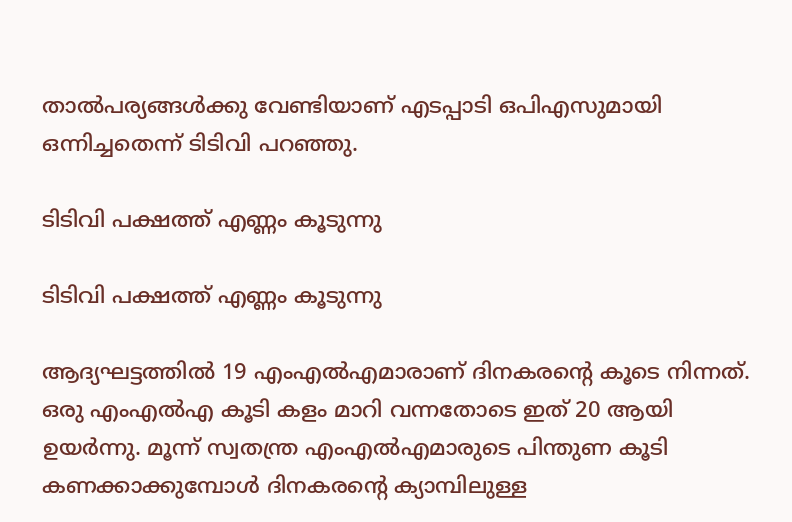താൽപര്യങ്ങൾക്കു വേണ്ടിയാണ് എടപ്പാടി ഒപിഎസുമായി ഒന്നിച്ചതെന്ന് ടിടിവി പറഞ്ഞു.

ടിടിവി പക്ഷത്ത് എണ്ണം കൂടുന്നു

ടിടിവി പക്ഷത്ത് എണ്ണം കൂടുന്നു

ആദ്യഘട്ടത്തില്‍ 19 എംഎല്‍എമാരാണ് ദിനകരന്റെ കൂടെ നിന്നത്. ഒരു എംഎല്‍എ കൂടി കളം മാറി വന്നതോടെ ഇത് 20 ആയി ഉയര്‍ന്നു. മൂന്ന് സ്വതന്ത്ര എംഎല്‍എമാരുടെ പിന്തുണ കൂടി കണക്കാക്കുമ്പോള്‍ ദിനകരന്റെ ക്യാമ്പിലുള്ള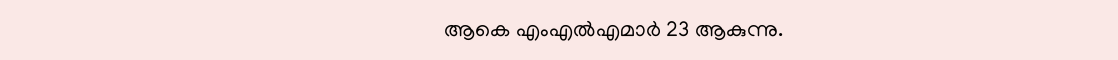ആകെ എംഎല്‍എമാര്‍ 23 ആകുന്നു.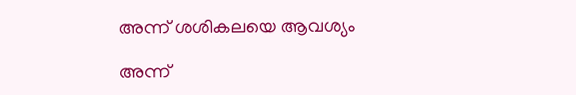അന്ന് ശശികലയെ ആവശ്യം

അന്ന്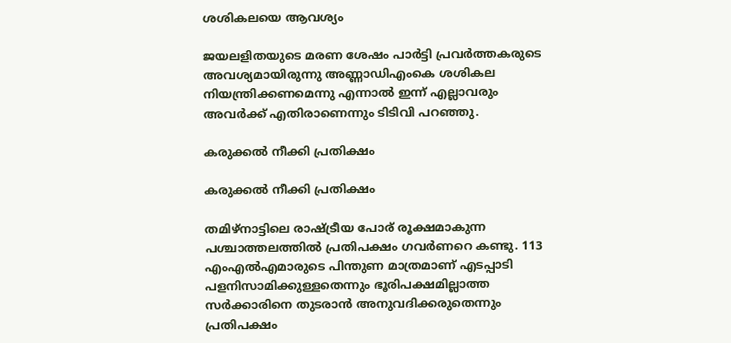ശശികലയെ ആവശ്യം

ജയലളിതയുടെ മരണ ശേഷം പാർട്ടി പ്രവർത്തകരുടെ അവശ്യമായിരുന്നു അണ്ണാഡിഎംകെ ശശികല നിയന്ത്രിക്കണമെന്നു എന്നാൽ ഇന്ന് എല്ലാവരും അവർക്ക് എതിരാണെന്നും ടിടിവി പറഞ്ഞു.

കരുക്കൽ നീക്കി പ്രതിക്ഷം

കരുക്കൽ നീക്കി പ്രതിക്ഷം

തമിഴ്നാട്ടിലെ രാഷ്ട്രീയ പോര് രൂക്ഷമാകുന്ന പശ്ചാത്തലത്തിൽ പ്രതിപക്ഷം ഗവർണറെ കണ്ടു. 113 എംഎല്‍എമാരുടെ പിന്തുണ മാത്രമാണ് എടപ്പാടി പളനിസാമിക്കുള്ളതെന്നും ഭൂരിപക്ഷമില്ലാത്ത സര്‍ക്കാരിനെ തുടരാൻ അനുവദിക്കരുതെന്നും പ്രതിപക്ഷം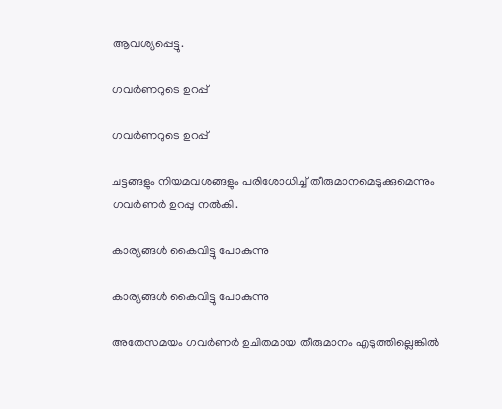ആവശ്യപ്പെട്ടു.

ഗവർണറുടെ ഉറപ്പ്

ഗവർണറുടെ ഉറപ്പ്

ചട്ടങ്ങളും നിയമവശങ്ങളും പരിശോധിച്ച് തീരുമാനമെടുക്കുമെന്നും ഗവർണർ ഉറപ്പു നൽകി.

കാര്യങ്ങൾ കൈവിട്ടു പോകുന്നു

കാര്യങ്ങൾ കൈവിട്ടു പോകുന്നു

അതേസമയം ഗവര്‍ണര്‍ ഉചിതമായ തീരുമാനം എടുത്തില്ലെങ്കില്‍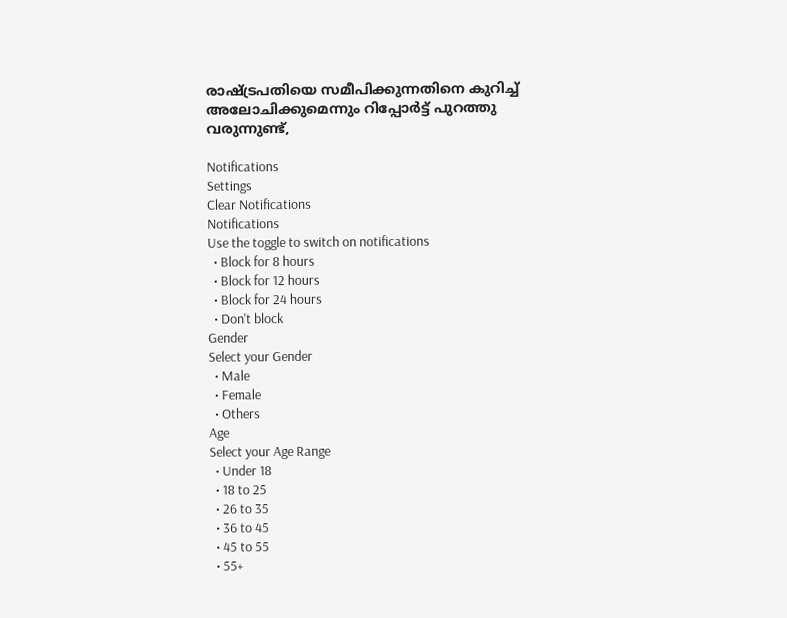രാഷ്ട്രപതിയെ സമീപിക്കുന്നതിനെ കുറിച്ച് അലോചിക്കുമെന്നും റിപ്പോർട്ട് പുറത്തു വരുന്നുണ്ട്,

Notifications
Settings
Clear Notifications
Notifications
Use the toggle to switch on notifications
  • Block for 8 hours
  • Block for 12 hours
  • Block for 24 hours
  • Don't block
Gender
Select your Gender
  • Male
  • Female
  • Others
Age
Select your Age Range
  • Under 18
  • 18 to 25
  • 26 to 35
  • 36 to 45
  • 45 to 55
  • 55+